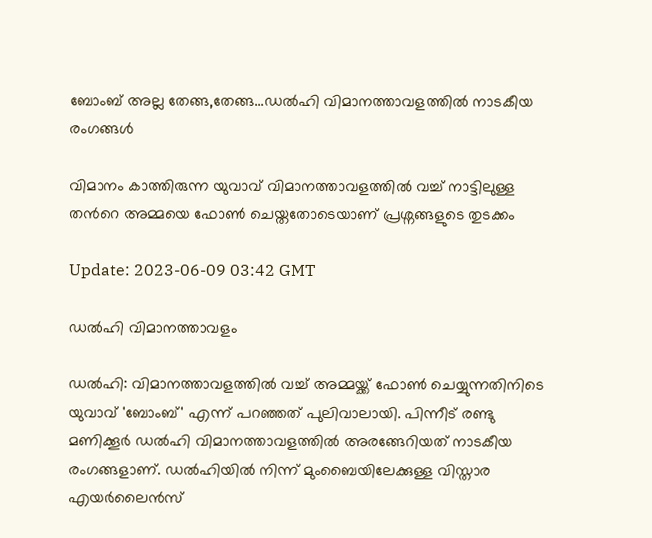ബോംബ് അല്ല തേങ്ങ,തേങ്ങ...ഡല്‍ഹി വിമാനത്താവളത്തില്‍ നാടകീയ രംഗങ്ങള്‍

വിമാനം കാത്തിരുന്ന യുവാവ് വിമാനത്താവളത്തില്‍ വച്ച് നാട്ടിലുള്ള തന്‍റെ അമ്മയെ ഫോണ്‍ ചെയ്തതോടെയാണ് പ്രശ്നങ്ങളുടെ തുടക്കം

Update: 2023-06-09 03:42 GMT

ഡല്‍ഹി വിമാനത്താവളം

ഡല്‍ഹി: വിമാനത്താവളത്തില്‍ വച്ച് അമ്മയ്ക്ക് ഫോണ്‍ ചെയ്യുന്നതിനിടെ യുവാവ് 'ബോംബ്' എന്ന് പറഞ്ഞത് പുലിവാലായി. പിന്നീട് രണ്ടു മണിക്കൂര്‍ ഡല്‍ഹി വിമാനത്താവളത്തില്‍ അരങ്ങേറിയത് നാടകീയ രംഗങ്ങളാണ്. ഡൽഹിയിൽ നിന്ന് മുംബൈയിലേക്കുള്ള വിസ്താര എയർലൈൻസ്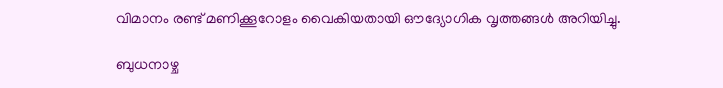വിമാനം രണ്ട് മണിക്കൂറോളം വൈകിയതായി ഔദ്യോഗിക വൃത്തങ്ങൾ അറിയിച്ചു.

ബുധനാഴ്ച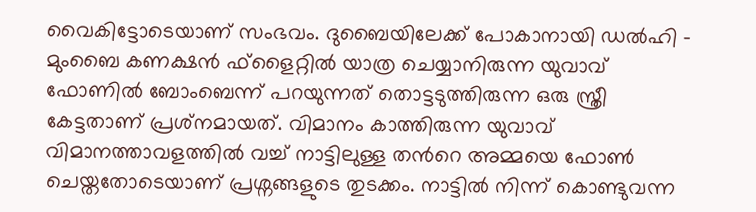വൈകിട്ടോടെയാണ് സംഭവം. ദുബൈയിലേക്ക് പോകാനായി ഡല്‍ഹി - മുംബൈ കണക്ഷന്‍ ഫ്‌ളൈറ്റില്‍ യാത്ര ചെയ്യാനിരുന്ന യുവാവ് ഫോണില്‍ ബോംബെന്ന് പറയുന്നത് തൊട്ടടുത്തിരുന്ന ഒരു സ്ത്രീ കേട്ടതാണ് പ്രശ്‌നമായത്. വിമാനം കാത്തിരുന്ന യുവാവ് വിമാനത്താവളത്തില്‍ വച്ച് നാട്ടിലുള്ള തന്‍റെ അമ്മയെ ഫോണ്‍ ചെയ്തതോടെയാണ് പ്രശ്നങ്ങളുടെ തുടക്കം. നാട്ടില്‍ നിന്ന് കൊണ്ടുവന്ന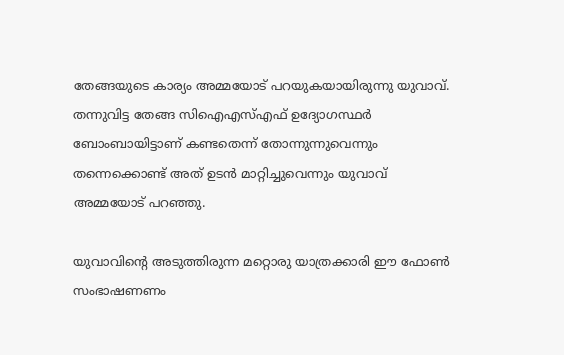തേങ്ങയുടെ കാര്യം അമ്മയോട് പറയുകയായിരുന്നു യുവാവ്. തന്നുവിട്ട തേങ്ങ സിഐഎസ്എഫ് ഉദ്യോഗസ്ഥര്‍ ബോംബായിട്ടാണ് കണ്ടതെന്ന് തോന്നുന്നുവെന്നും തന്നെക്കൊണ്ട് അത് ഉടന്‍ മാറ്റിച്ചുവെന്നും യുവാവ് അമ്മയോട് പറഞ്ഞു.

യുവാവിന്‍റെ അടുത്തിരുന്ന മറ്റൊരു യാത്രക്കാരി ഈ ഫോണ്‍ സംഭാഷണണം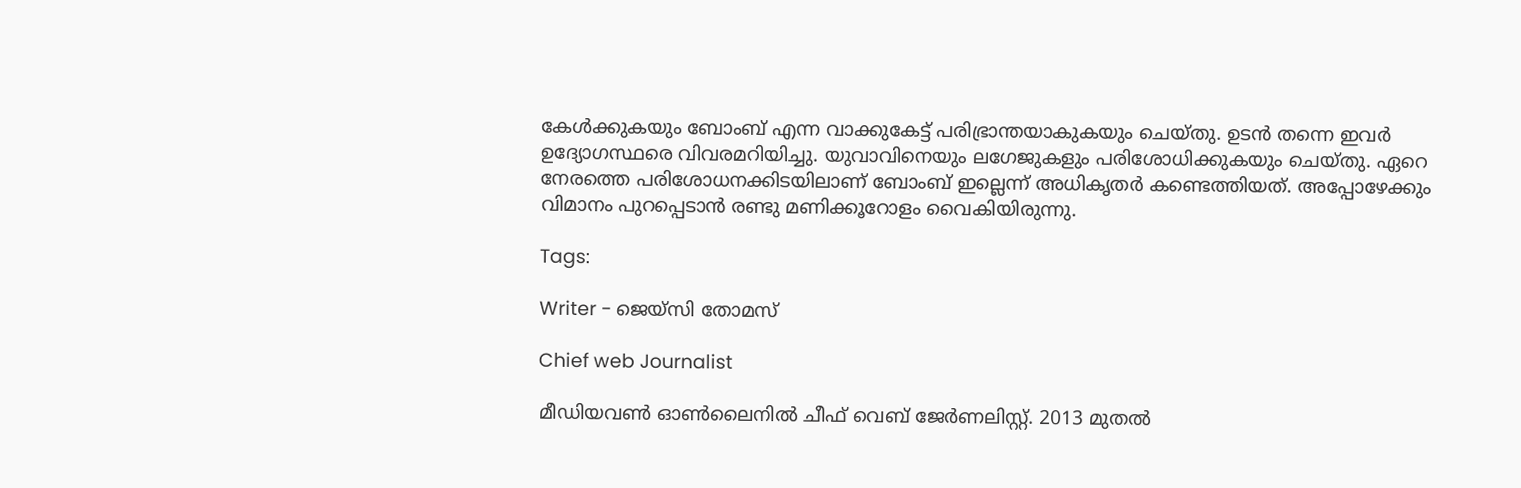കേള്‍ക്കുകയും ബോംബ് എന്ന വാക്കുകേട്ട് പരിഭ്രാന്തയാകുകയും ചെയ്തു. ഉടന്‍ തന്നെ ഇവര്‍ ഉദ്യോഗസ്ഥരെ വിവരമറിയിച്ചു. യുവാവിനെയും ലഗേജുകളും പരിശോധിക്കുകയും ചെയ്തു. ഏറെ നേരത്തെ പരിശോധനക്കിടയിലാണ് ബോംബ് ഇല്ലെന്ന് അധികൃതര്‍ കണ്ടെത്തിയത്. അപ്പോഴേക്കും വിമാനം പുറപ്പെടാന്‍ രണ്ടു മണിക്കൂറോളം വൈകിയിരുന്നു.

Tags:

Writer - ജെയ്സി തോമസ്

Chief web Journalist

മീഡിയവൺ ഓൺലൈനിൽ ചീഫ് വെബ് ജേർണലിസ്റ്റ്. 2013 മുതൽ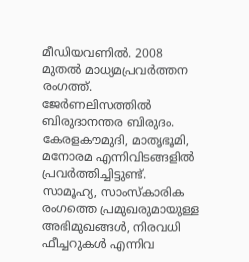മീഡിയവണിൽ. 2008 മുതൽ മാധ്യമപ്രവർത്തന രംഗത്ത്. ജേർണലിസത്തിൽ ബിരുദാനന്തര ബിരുദം. കേരളകൗമുദി, മാതൃഭൂമി, മനോരമ എന്നിവിടങ്ങളിൽ പ്രവർത്തിച്ചിട്ടുണ്ട്. സാമൂഹ്യ, സാംസ്‌കാരിക രംഗത്തെ പ്രമുഖരുമായുള്ള അഭിമുഖങ്ങൾ, നിരവധി ഫീച്ചറുകൾ എന്നിവ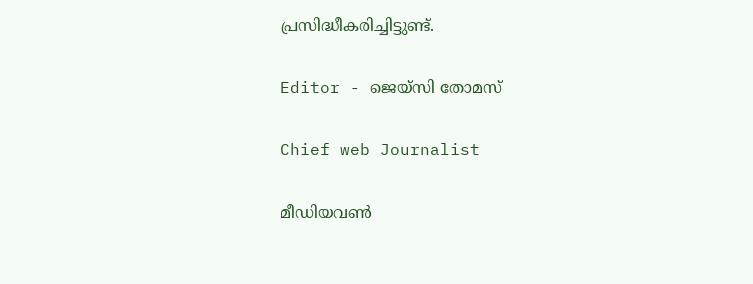പ്രസിദ്ധീകരിച്ചിട്ടുണ്ട്.

Editor - ജെയ്സി തോമസ്

Chief web Journalist

മീഡിയവൺ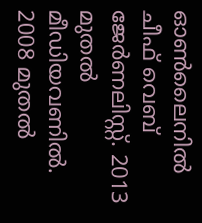ഓൺലൈനിൽ ചീഫ് വെബ് ജേർണലിസ്റ്റ്. 2013 മുതൽ മീഡിയവണിൽ. 2008 മുതൽ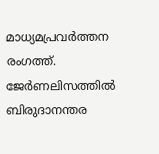മാധ്യമപ്രവർത്തന രംഗത്ത്. ജേർണലിസത്തിൽ ബിരുദാനന്തര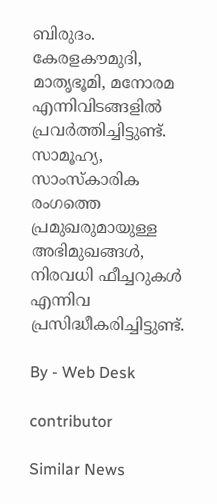ബിരുദം. കേരളകൗമുദി, മാതൃഭൂമി, മനോരമ എന്നിവിടങ്ങളിൽ പ്രവർത്തിച്ചിട്ടുണ്ട്. സാമൂഹ്യ, സാംസ്‌കാരിക രംഗത്തെ പ്രമുഖരുമായുള്ള അഭിമുഖങ്ങൾ, നിരവധി ഫീച്ചറുകൾ എന്നിവ പ്രസിദ്ധീകരിച്ചിട്ടുണ്ട്.

By - Web Desk

contributor

Similar News